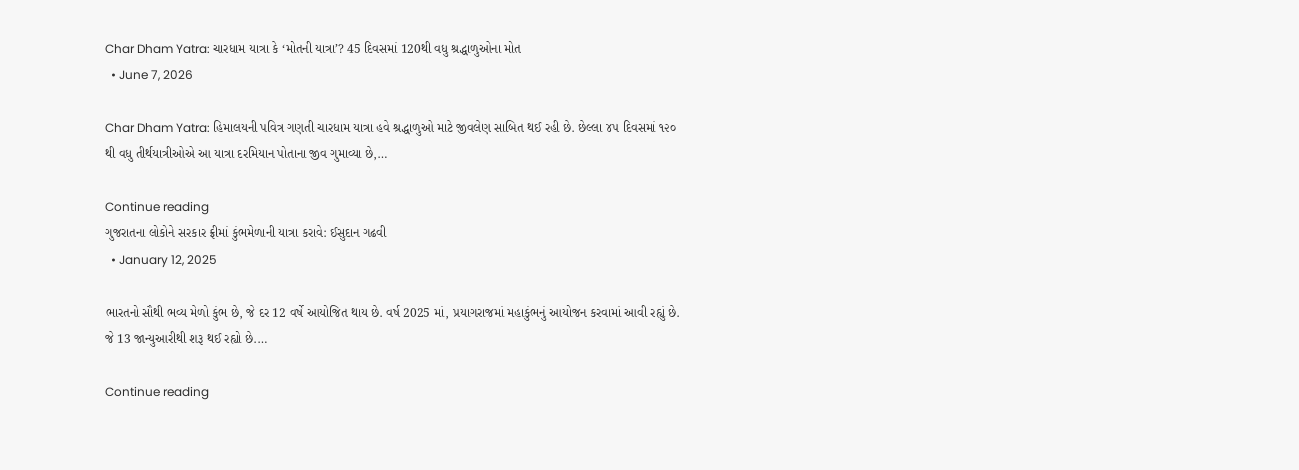Char Dham Yatra: ચારધામ યાત્રા કે ‘મોતની યાત્રા’? 45 દિવસમાં 120થી વધુ શ્રદ્ધાળુઓના મોત
  • June 7, 2026

Char Dham Yatra: હિમાલયની પવિત્ર ગણતી ચારધામ યાત્રા હવે શ્રદ્ધાળુઓ માટે જીવલેણ સાબિત થઈ રહી છે. છેલ્લા ૪૫ દિવસમાં ૧૨૦ થી વધુ તીર્થયાત્રીઓએ આ યાત્રા દરમિયાન પોતાના જીવ ગુમાવ્યા છે,…

Continue reading
ગુજરાતના લોકોને સરકાર ફ્રીમાં કુંભમેળાની યાત્રા કરાવે: ઈસુદાન ગઢવી
  • January 12, 2025

ભારતનો સૌથી ભવ્ય મેળો કુંભ છે, જે દર 12 વર્ષે આયોજિત થાય છે. વર્ષ 2025 માં, પ્રયાગરાજમાં મહાકુંભનું આયોજન કરવામાં આવી રહ્યું છે. જે 13 જાન્યુઆરીથી શરૂ થઈ રહ્યો છે.…

Continue reading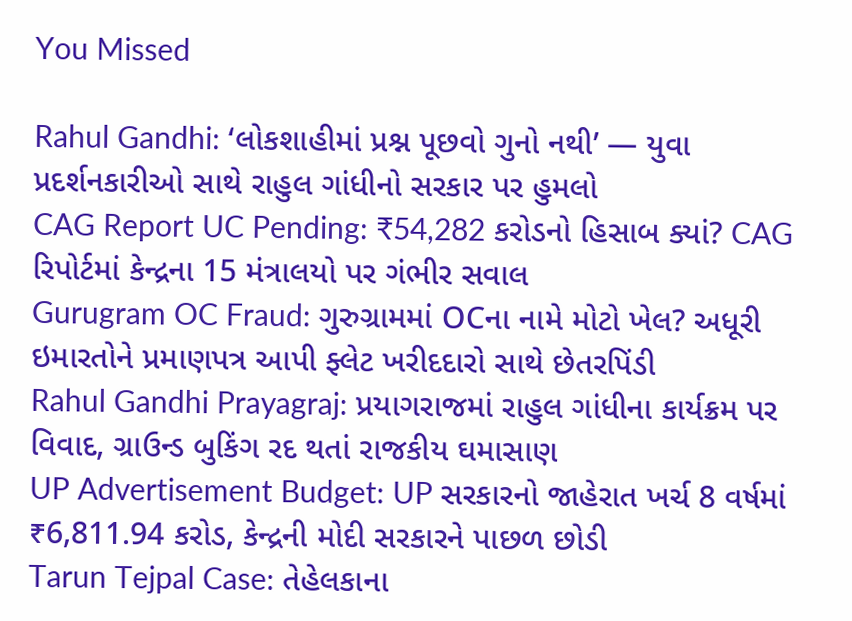You Missed

Rahul Gandhi: ‘લોકશાહીમાં પ્રશ્ન પૂછવો ગુનો નથી’ — યુવા પ્રદર્શનકારીઓ સાથે રાહુલ ગાંધીનો સરકાર પર હુમલો
CAG Report UC Pending: ₹54,282 કરોડનો હિસાબ ક્યાં? CAG રિપોર્ટમાં કેન્દ્રના 15 મંત્રાલયો પર ગંભીર સવાલ
Gurugram OC Fraud: ગુરુગ્રામમાં OCના નામે મોટો ખેલ? અધૂરી ઇમારતોને પ્રમાણપત્ર આપી ફ્લેટ ખરીદદારો સાથે છેતરપિંડી
Rahul Gandhi Prayagraj: પ્રયાગરાજમાં રાહુલ ગાંધીના કાર્યક્રમ પર વિવાદ, ગ્રાઉન્ડ બુકિંગ રદ થતાં રાજકીય ઘમાસાણ
UP Advertisement Budget: UP સરકારનો જાહેરાત ખર્ચ 8 વર્ષમાં ₹6,811.94 કરોડ, કેન્દ્રની મોદી સરકારને પાછળ છોડી
Tarun Tejpal Case: તેહેલકાના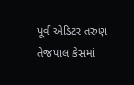પૂર્વ એડિટર તરુણ તેજપાલ કેસમાં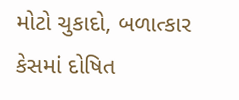મોટો ચુકાદો, બળાત્કાર કેસમાં દોષિત